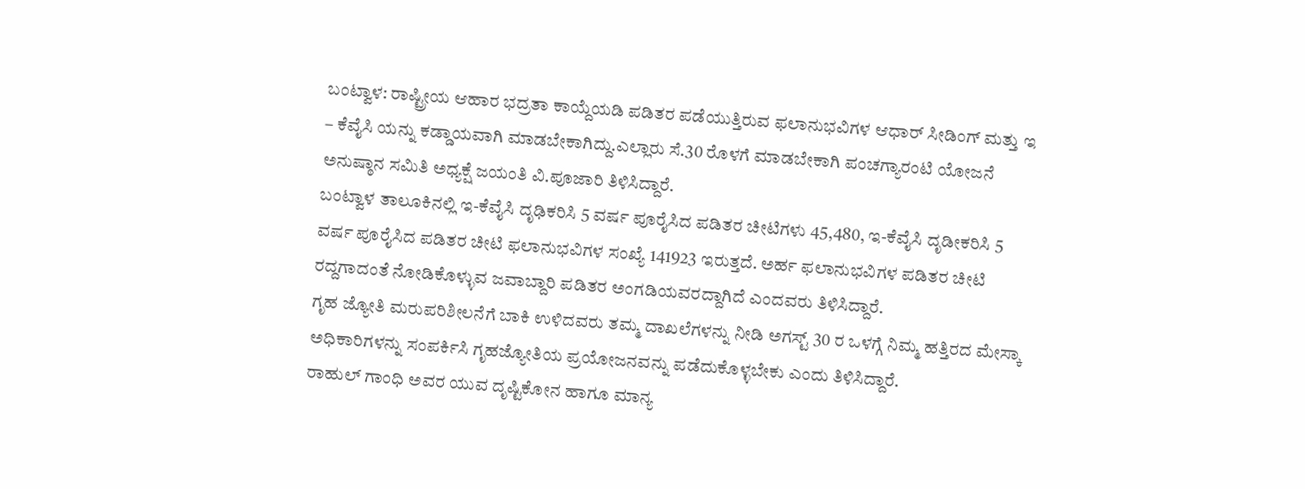ಬಂಟ್ವಾಳ: ರಾಷ್ಟ್ರೀಯ ಆಹಾರ ಭದ್ರತಾ ಕಾಯ್ದೆಯಡಿ ಪಡಿತರ ಪಡೆಯುತ್ತಿರುವ ಫಲಾನುಭವಿಗಳ ಆಧಾರ್ ಸೀಡಿಂಗ್ ಮತ್ತು ಇ – ಕೆವೈಸಿ ಯನ್ನು ಕಡ್ಡಾಯವಾಗಿ ಮಾಡಬೇಕಾಗಿದ್ದು.ಎಲ್ಲಾರು ಸೆ.30 ರೊಳಗೆ ಮಾಡಬೇಕಾಗಿ ಪಂಚಗ್ಯಾರಂಟಿ ಯೋಜನೆ ಅನುಷ್ಠಾನ ಸಮಿತಿ ಅಧ್ಯಕ್ಷೆ ಜಯಂತಿ ವಿ.ಪೂಜಾರಿ ತಿಳಿಸಿದ್ದಾರೆ.
ಬಂಟ್ವಾಳ ತಾಲೂಕಿನಲ್ಲಿ ಇ-ಕೆವೈಸಿ ದೃಢಿಕರಿಸಿ 5 ವರ್ಷ ಪೂರೈಸಿದ ಪಡಿತರ ಚೀಟಿಗಳು 45,480, ಇ-ಕೆವೈಸಿ ದೃಡೀಕರಿಸಿ 5 ವರ್ಷ ಪೂರೈಸಿದ ಪಡಿತರ ಚೀಟಿ ಫಲಾನುಭವಿಗಳ ಸಂಖ್ಯೆ 141923 ಇರುತ್ತದೆ. ಅರ್ಹ ಫಲಾನುಭವಿಗಳ ಪಡಿತರ ಚೀಟಿ ರದ್ದಗಾದಂತೆ ನೋಡಿಕೊಳ್ಳುವ ಜವಾಬ್ದಾರಿ ಪಡಿತರ ಅಂಗಡಿಯವರದ್ದಾಗಿದೆ ಎಂದವರು ತಿಳಿಸಿದ್ದಾರೆ.
ಗೃಹ ಜ್ಯೋತಿ ಮರುಪರಿಶೀಲನೆಗೆ ಬಾಕಿ ಉಳಿದವರು ತಮ್ಮ ದಾಖಲೆಗಳನ್ನು ನೀಡಿ ಅಗಸ್ಟ್ 30 ರ ಒಳಗ್ಗೆ ನಿಮ್ಮ ಹತ್ತಿರದ ಮೇಸ್ಕಾ ಅಧಿಕಾರಿಗಳನ್ನು ಸಂಪರ್ಕಿಸಿ ಗೃಹಜ್ಯೋತಿಯ ಪ್ರಯೋಜನವನ್ನು ಪಡೆದುಕೊಳ್ಳಬೇಕು ಎಂದು ತಿಳಿಸಿದ್ದಾರೆ.
ರಾಹುಲ್ ಗಾಂಧಿ ಅವರ ಯುವ ದೃಷ್ಟಿಕೋನ ಹಾಗೂ ಮಾನ್ಯ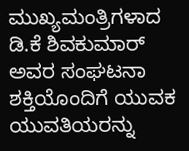ಮುಖ್ಯಮಂತ್ರಿಗಳಾದ ಡಿ.ಕೆ ಶಿವಕುಮಾರ್ ಅವರ ಸಂಘಟನಾ ಶಕ್ತಿಯೊಂದಿಗೆ ಯುವಕ ಯುವತಿಯರನ್ನು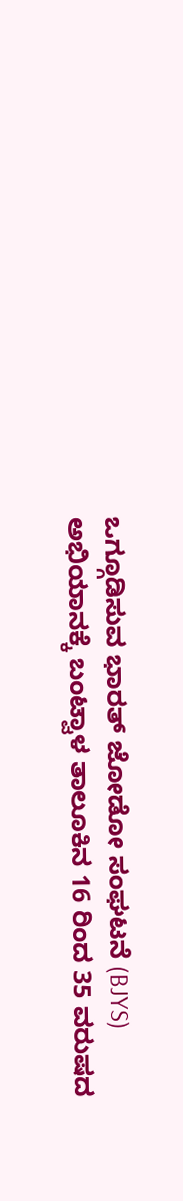ಒಗ್ಗೂಡಿಸುವ ಭಾರತ್ ಜೋಡೋ ಸಂಘಟನೆ (BJYS) ಅಭಿಯಾನಕ್ಕೆ ಬಂಟ್ವಾಳ ತಾಲೂಕಿನ 16 ರಿಂದ 35 ವರುಷದ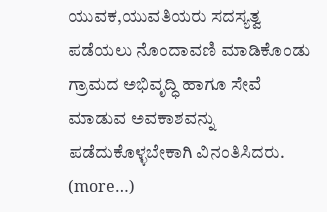ಯುವಕ,ಯುವತಿಯರು ಸದಸ್ಯತ್ವ ಪಡೆಯಲು ನೊಂದಾವಣಿ ಮಾಡಿಕೊಂಡು ಗ್ರಾಮದ ಅಭಿವೃದ್ಧಿ ಹಾಗೂ ಸೇವೆ ಮಾಡುವ ಅವಕಾಶವನ್ನು ಪಡೆದುಕೊಳ್ಳಬೇಕಾಗಿ ವಿನಂತಿಸಿದರು.
(more…)